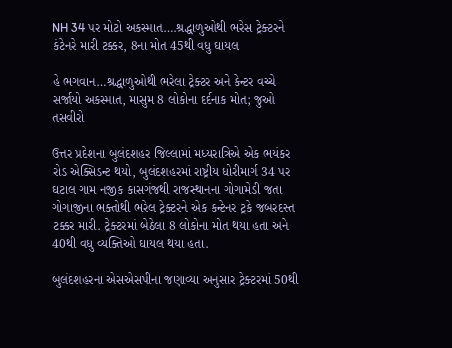NH 34 પર મોટો અકસ્માત….શ્રદ્ધાળુઓથી ભરેસ ટ્રેક્ટરને કંટેનરે મારી ટક્કર, 8ના મોત 45થી વધુ ઘાયલ

હે ભગવાન…શ્રદ્ધાળુઓથી ભરેલા ટ્રેક્ટર અને કેન્ટર વચ્ચે સર્જાયો અકસ્માત, માસુમ 8 લોકોના દર્દનાક મોત; જુઓ તસવીરો

ઉત્તર પ્રદેશના બુલંદશહર જિલ્લામાં મધ્યરાત્રિએ એક ભયંકર રોડ એક્સિડન્ટ થયો, બુલંદશહરમાં રાષ્ટ્રીય ધોરીમાર્ગ 34 પર ઘટાલ ગામ નજીક કાસગંજથી રાજસ્થાનના ગોગામેડી જતા ગોગાજીના ભક્તોથી ભરેલ ટ્રેક્ટરને એક કન્ટેનર ટ્રકે જબરદસ્ત ટક્કર મારી. ટ્રેક્ટરમાં બેઠેલા 8 લોકોના મોત થયા હતા અને 40થી વધુ વ્યક્તિઓ ઘાયલ થયા હતા.

બુલંદશહરના એસએસપીના જણાવ્યા અનુસાર ટ્રેક્ટરમાં 50થી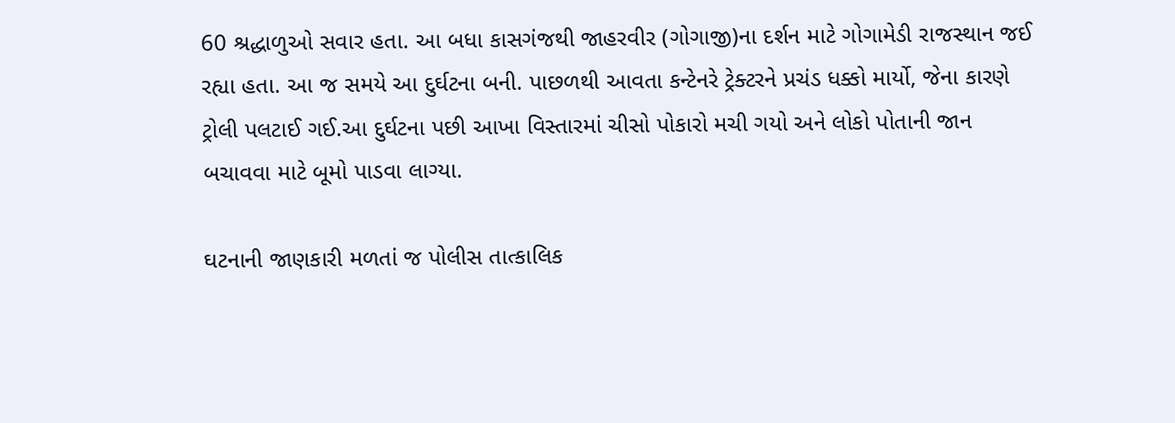60 શ્રદ્ધાળુઓ સવાર હતા. આ બધા કાસગંજથી જાહરવીર (ગોગાજી)ના દર્શન માટે ગોગામેડી રાજસ્થાન જઈ રહ્યા હતા. આ જ સમયે આ દુર્ઘટના બની. પાછળથી આવતા કન્ટેનરે ટ્રેક્ટરને પ્રચંડ ધક્કો માર્યો, જેના કારણે ટ્રોલી પલટાઈ ગઈ.આ દુર્ઘટના પછી આખા વિસ્તારમાં ચીસો પોકારો મચી ગયો અને લોકો પોતાની જાન બચાવવા માટે બૂમો પાડવા લાગ્યા.

ઘટનાની જાણકારી મળતાં જ પોલીસ તાત્કાલિક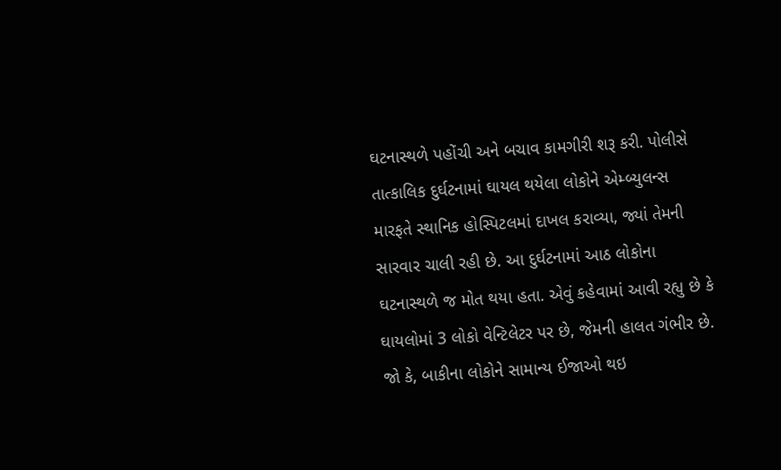ઘટનાસ્થળે પહોંચી અને બચાવ કામગીરી શરૂ કરી. પોલીસે તાત્કાલિક દુર્ઘટનામાં ઘાયલ થયેલા લોકોને એમ્બ્યુલન્સ મારફતે સ્થાનિક હોસ્પિટલમાં દાખલ કરાવ્યા, જ્યાં તેમની સારવાર ચાલી રહી છે. આ દુર્ઘટનામાં આઠ લોકોના ઘટનાસ્થળે જ મોત થયા હતા. એવું કહેવામાં આવી રહ્યુ છે કે ઘાયલોમાં 3 લોકો વેન્ટિલેટર પર છે, જેમની હાલત ગંભીર છે. જો કે, બાકીના લોકોને સામાન્ય ઈજાઓ થઇ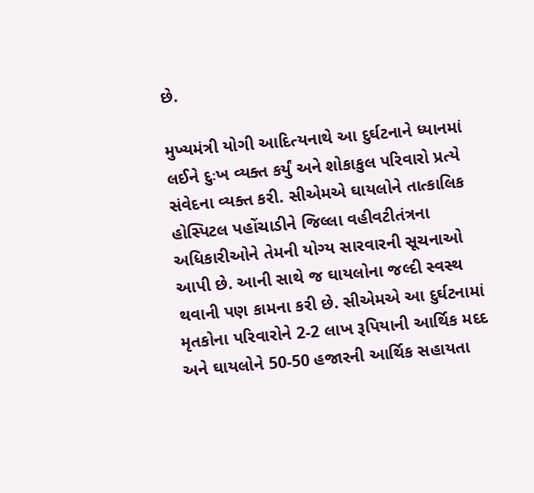છે.

મુખ્યમંત્રી યોગી આદિત્યનાથે આ દુર્ઘટનાને ધ્યાનમાં લઈને દુઃખ વ્યક્ત કર્યું અને શોકાકુલ પરિવારો પ્રત્યે સંવેદના વ્યક્ત કરી. સીએમએ ઘાયલોને તાત્કાલિક હોસ્પિટલ પહોંચાડીને જિલ્લા વહીવટીતંત્રના અધિકારીઓને તેમની યોગ્ય સારવારની સૂચનાઓ આપી છે. આની સાથે જ ઘાયલોના જલ્દી સ્વસ્થ થવાની પણ કામના કરી છે. સીએમએ આ દુર્ઘટનામાં મૃતકોના પરિવારોને 2-2 લાખ રૂપિયાની આર્થિક મદદ અને ઘાયલોને 50-50 હજારની આર્થિક સહાયતા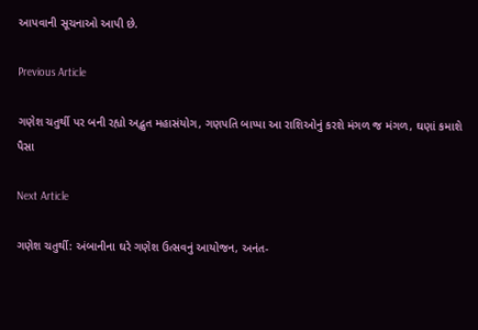આપવાની સૂચનાઓ આપી છે.

Previous Article

ગણેશ ચતુર્થી પર બની રહ્યો અદ્ભુત મહાસંયોગ, ગણપતિ બાપ્પા આ રાશિઓનું કરશે મંગળ જ મંગળ, ઘણાં કમાશે પૈસા

Next Article

ગણેશ ચતુર્થી: અંબાનીના ઘરે ગણેશ ઉત્સવનું આયોજન, અનંત-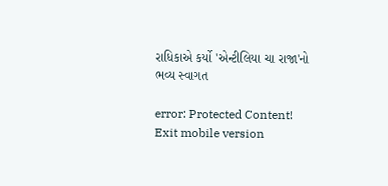રાધિકાએ કર્યો 'એન્ટીલિયા ચા રાજા'નો ભવ્ય સ્વાગત

error: Protected Content!
Exit mobile version